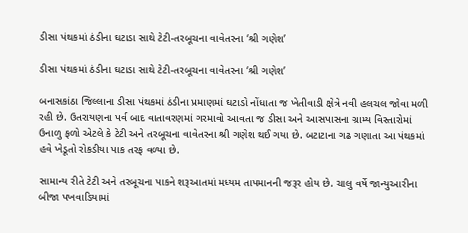ડીસા પંથકમાં ઠંડીના ઘટાડા સાથે ટેટી-તરબૂચના વાવેતરના ‘શ્રી ગણેશ’

ડીસા પંથકમાં ઠંડીના ઘટાડા સાથે ટેટી-તરબૂચના વાવેતરના ‘શ્રી ગણેશ’

બનાસકાંઠા જિલ્લાના ડીસા પંથકમાં ઠંડીના પ્રમાણમાં ઘટાડો નોંધાતા જ ખેતીવાડી ક્ષેત્રે નવી હલચલ જોવા મળી રહી છે. ઉતરાયણના પર્વ બાદ વાતાવરણમાં ગરમાવો આવતા જ ડીસા અને આસપાસના ગ્રામ્ય વિસ્તારોમાં ઉનાળુ ફળો એટલે કે ટેટી અને તરબૂચના વાવેતરના શ્રી ગણેશ થઈ ગયા છે. બટાટાના ગઢ ગણાતા આ પંથકમાં હવે ખેડૂતો રોકડીયા પાક તરફ વળ્યા છે.

સામાન્ય રીતે ટેટી અને તરબૂચના પાકને શરૂઆતમાં મધ્યમ તાપમાનની જરૂર હોય છે. ચાલુ વર્ષે જાન્યુઆરીના બીજા પખવાડિયામાં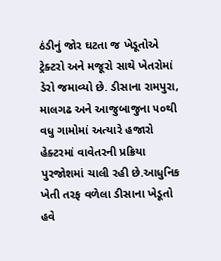ઠંડીનું જોર ઘટતા જ ખેડૂતોએ ટ્રેક્ટરો અને મજૂરો સાથે ખેતરોમાં ડેરો જમાવ્યો છે. ડીસાના રામપુરા, માલગઢ અને આજુબાજુના ૫૦થી વધુ ગામોમાં અત્યારે હજારો હેક્ટરમાં વાવેતરની પ્રક્રિયા પુરજોશમાં ચાલી રહી છે.આધુનિક ખેતી તરફ વળેલા ડીસાના ખેડૂતો હવે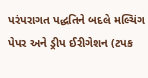પરંપરાગત પદ્ધતિને બદલે મલ્ચિંગ પેપર અને ડ્રીપ ઈરીગેશન (ટપક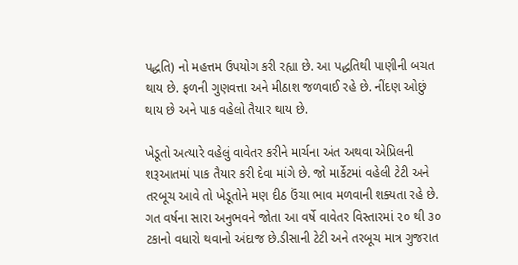પદ્ધતિ) નો મહત્તમ ઉપયોગ કરી રહ્યા છે. આ પદ્ધતિથી પાણીની બચત થાય છે. ફળની ગુણવત્તા અને મીઠાશ જળવાઈ રહે છે. નીંદણ ઓછું થાય છે અને પાક વહેલો તૈયાર થાય છે.

ખેડૂતો અત્યારે વહેલું વાવેતર કરીને માર્ચના અંત અથવા એપ્રિલની શરૂઆતમાં પાક તૈયાર કરી દેવા માંગે છે. જો માર્કેટમાં વહેલી ટેટી અને તરબૂચ આવે તો ખેડૂતોને મણ દીઠ ઉંચા ભાવ મળવાની શક્યતા રહે છે. ગત વર્ષના સારા અનુભવને જોતા આ વર્ષે વાવેતર વિસ્તારમાં ૨૦ થી ૩૦ ટકાનો વધારો થવાનો અંદાજ છે.ડીસાની ટેટી અને તરબૂચ માત્ર ગુજરાત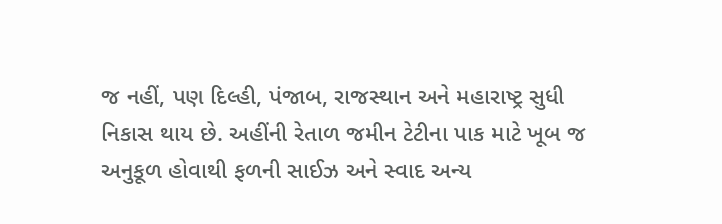જ નહીં, પણ દિલ્હી, પંજાબ, રાજસ્થાન અને મહારાષ્ટ્ર સુધી નિકાસ થાય છે. અહીંની રેતાળ જમીન ટેટીના પાક માટે ખૂબ જ અનુકૂળ હોવાથી ફળની સાઈઝ અને સ્વાદ અન્ય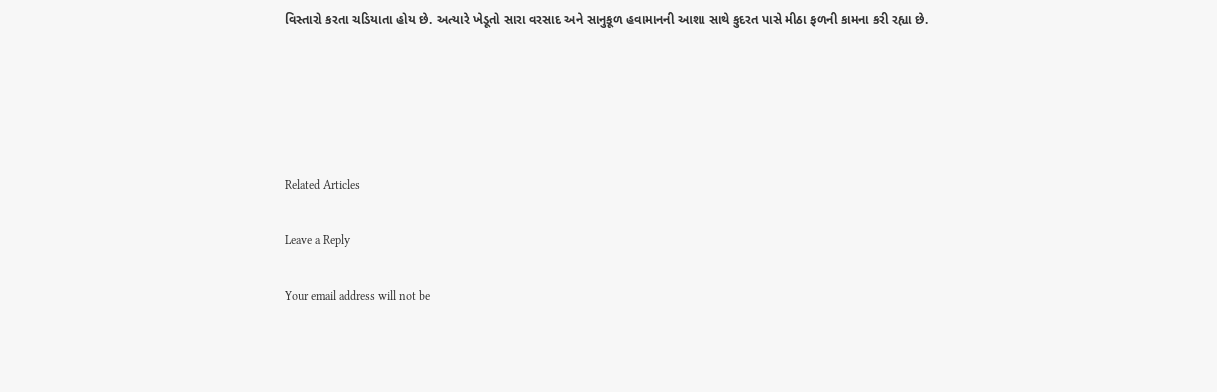વિસ્તારો કરતા ચડિયાતા હોય છે. અત્યારે ખેડૂતો સારા વરસાદ અને સાનુકૂળ હવામાનની આશા સાથે કુદરત પાસે મીઠા ફળની કામના કરી રહ્યા છે.





Related Articles

Leave a Reply

Your email address will not be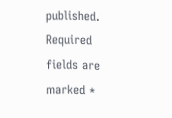published. Required fields are marked *